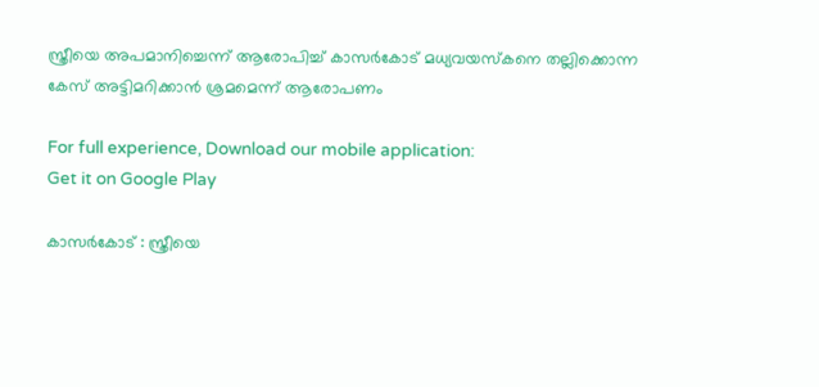സ്ത്രീയെ അപമാനിച്ചെന്ന് ആരോപിച്ച്‌ കാസര്‍കോട് മധ്യവയസ്‌കനെ തല്ലിക്കൊന്ന കേസ് അട്ടിമറിക്കാന്‍ ശ്രമമെന്ന് ആരോപണം

For full experience, Download our mobile application:
Get it on Google Play

കാസര്‍കോട് : സ്ത്രീയെ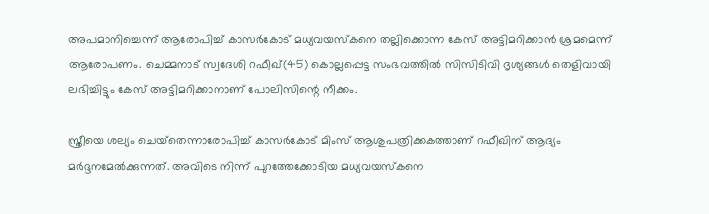അപമാനിച്ചെന്ന് ആരോപിച്ച്‌ കാസര്‍കോട് മധ്യവയസ്‌കനെ തല്ലിക്കൊന്ന കേസ് അട്ടിമറിക്കാന്‍ ശ്രമമെന്ന് ആരോപണം. ചെമ്മനാട് സ്വദേശി റഫീഖ്(45) കൊല്ലപ്പെട്ട സംഭവത്തില്‍ സിസിടിവി ദൃശ്യങ്ങള്‍ തെളിവായി ലഭിച്ചിട്ടും കേസ് അട്ടിമറിക്കാനാണ് പോലിസിന്റെ നീക്കം.

സ്ത്രീയെ ശല്യം ചെയ്‌തെന്നാരോപിച്ച്‌ കാസര്‍കോട് മിംസ് ആശുപത്രിക്കകത്താണ് റഫീഖിന് ആദ്യം മര്‍ദ്ദനമേല്‍ക്കുന്നത്. അവിടെ നിന്ന് പുറത്തേക്കോടിയ മധ്യവയസ്‌കനെ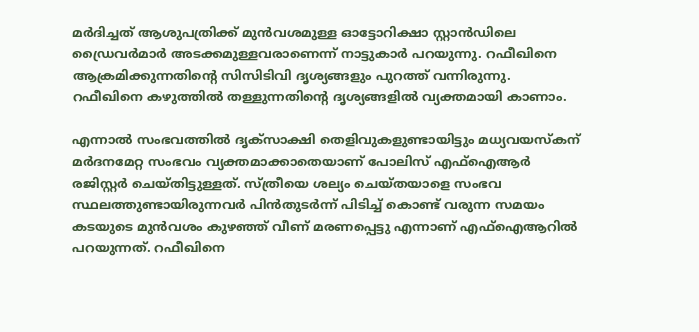മര്‍ദിച്ചത് ആശുപത്രിക്ക് മുന്‍വശമുള്ള ഓട്ടോറിക്ഷാ സ്റ്റാന്‍ഡിലെ ഡ്രൈവര്‍മാര്‍ അടക്കമുള്ളവരാണെന്ന് നാട്ടുകാര്‍ പറയുന്നു. റഫീഖിനെ ആക്രമിക്കുന്നതിന്റെ സിസിടിവി ദൃശ്യങ്ങളും പുറത്ത് വന്നിരുന്നു. റഫീഖിനെ കഴുത്തില്‍ തള്ളുന്നതിന്റെ ദൃശ്യങ്ങളില്‍ വ്യക്തമായി കാണാം.

എന്നാല്‍ സംഭവത്തില്‍ ദൃക്‌സാക്ഷി തെളിവുകളുണ്ടായിട്ടും മധ്യവയസ്‌കന് മര്‍ദനമേറ്റ സംഭവം വ്യക്തമാക്കാതെയാണ് പോലിസ് എഫ്‌ഐആര്‍ രജിസ്റ്റര്‍ ചെയ്തിട്ടുള്ളത്. സ്ത്രീയെ ശല്യം ചെയ്തയാളെ സംഭവ സ്ഥലത്തുണ്ടായിരുന്നവര്‍ പിന്‍തുടര്‍ന്ന് പിടിച്ച്‌ കൊണ്ട് വരുന്ന സമയം കടയുടെ മുന്‍വശം കുഴഞ്ഞ് വീണ് മരണപ്പെട്ടു എന്നാണ് എഫ്‌ഐആറില്‍ പറയുന്നത്. റഫീഖിനെ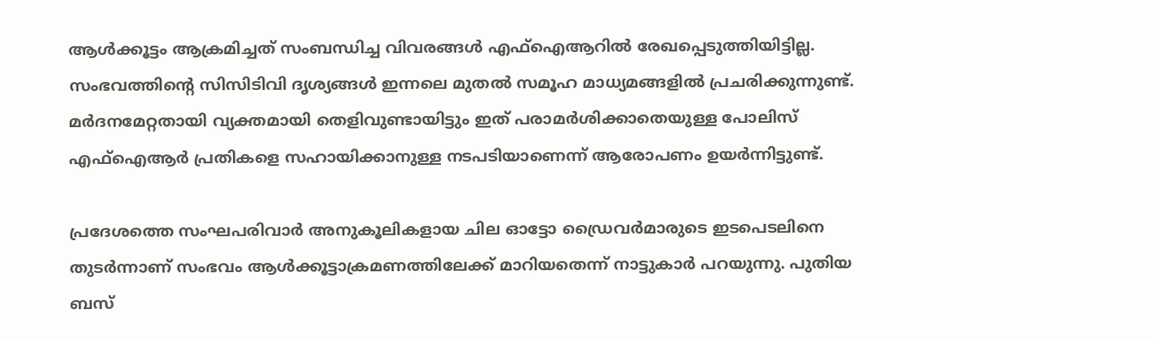ആള്‍ക്കൂട്ടം ആക്രമിച്ചത് സംബന്ധിച്ച വിവരങ്ങള്‍ എഫ്‌ഐആറില്‍ രേഖപ്പെടുത്തിയിട്ടില്ല. സംഭവത്തിന്റെ സിസിടിവി ദൃശ്യങ്ങള്‍ ഇന്നലെ മുതല്‍ സമൂഹ മാധ്യമങ്ങളില്‍ പ്രചരിക്കുന്നുണ്ട്. മര്‍ദനമേറ്റതായി വ്യക്തമായി തെളിവുണ്ടായിട്ടും ഇത് പരാമര്‍ശിക്കാതെയുള്ള പോലിസ് എഫ്‌ഐആര്‍ പ്രതികളെ സഹായിക്കാനുള്ള നടപടിയാണെന്ന് ആരോപണം ഉയര്‍ന്നിട്ടുണ്ട്.

പ്രദേശത്തെ സംഘപരിവാര്‍ അനുകൂലികളായ ചില ഓട്ടോ ഡ്രൈവര്‍മാരുടെ ഇടപെടലിനെ തുടര്‍ന്നാണ് സംഭവം ആള്‍ക്കൂട്ടാക്രമണത്തിലേക്ക് മാറിയതെന്ന് നാട്ടുകാര്‍ പറയുന്നു. പുതിയ ബസ്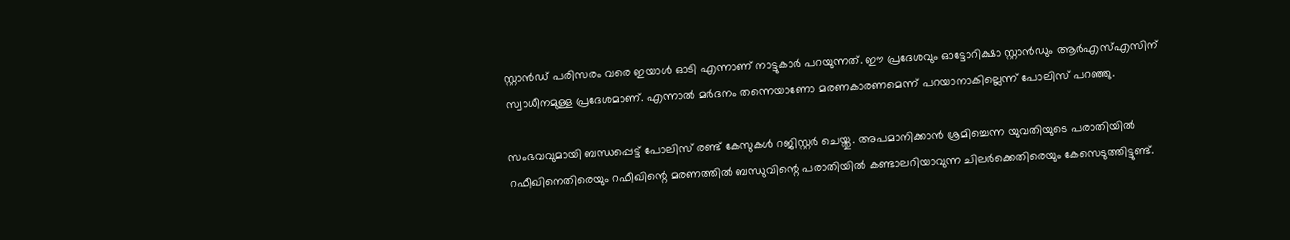സ്റ്റാന്‍ഡ് പരിസരം വരെ ഇയാള്‍ ഓടി എന്നാണ് നാട്ടുകാര്‍ പറയുന്നത്. ഈ പ്രദേശവും ഓട്ടോറിക്ഷാ സ്റ്റാന്‍ഡും ആര്‍എസ്‌എസിന് സ്വാധീനമുള്ള പ്രദേശമാണ്. എന്നാല്‍ മര്‍ദനം തന്നെയാണോ മരണകാരണമെന്ന് പറയാനാകില്ലെന്ന് പോലിസ് പറഞ്ഞു.

സംഭവവുമായി ബന്ധപ്പെട്ട് പോലിസ് രണ്ട് കേസുകള്‍ റജിസ്റ്റര്‍ ചെയ്തു. അപമാനിക്കാന്‍ ശ്രമിച്ചെന്ന യുവതിയുടെ പരാതിയില്‍ റഫീഖിനെതിരെയും റഫീഖിന്റെ മരണത്തില്‍ ബന്ധുവിന്റെ പരാതിയില്‍ കണ്ടാലറിയാവുന്ന ചിലര്‍ക്കെതിരെയും കേസെടുത്തിട്ടുണ്ട്.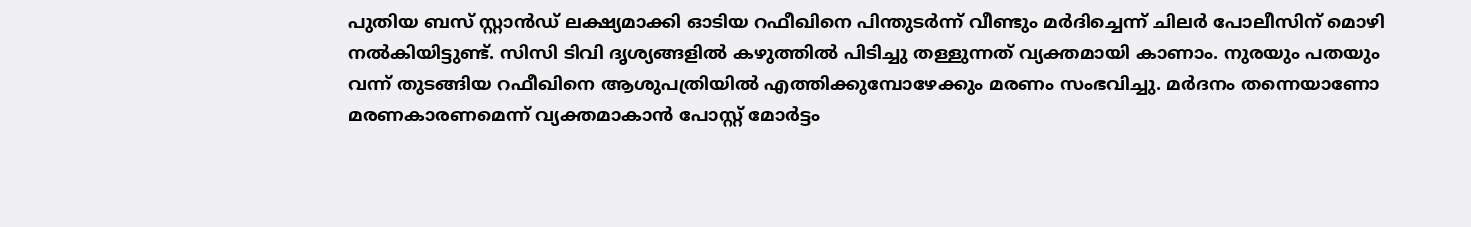പുതിയ ബസ് സ്റ്റാന്‍ഡ് ലക്ഷ്യമാക്കി ഓടിയ റഫീഖിനെ പിന്തുടര്‍ന്ന് വീണ്ടും മര്‍ദിച്ചെന്ന് ചിലര്‍ പോലീസിന് മൊഴി നല്‍കിയിട്ടുണ്ട്. സിസി ടിവി ദൃശ്യങ്ങളില്‍ കഴുത്തില്‍ പിടിച്ചു തള്ളുന്നത് വ്യക്തമായി കാണാം. നുരയും പതയും വന്ന് തുടങ്ങിയ റഫീഖിനെ ആശുപത്രിയില്‍ എത്തിക്കുമ്പോഴേക്കും മരണം സംഭവിച്ചു. മര്‍ദനം തന്നെയാണോ മരണകാരണമെന്ന് വ്യക്തമാകാന്‍ പോസ്റ്റ് മോര്‍ട്ടം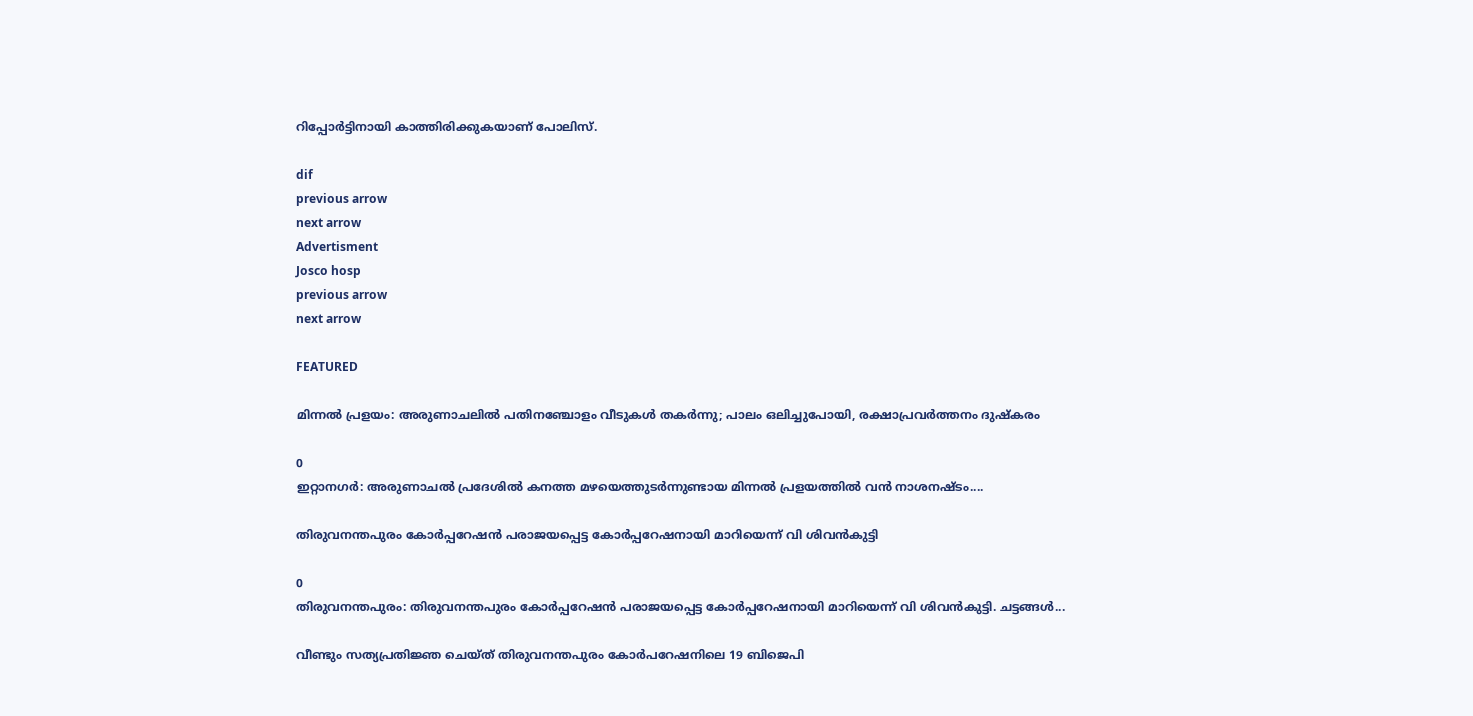റിപ്പോര്‍ട്ടിനായി കാത്തിരിക്കുകയാണ് പോലിസ്.

dif
previous arrow
next arrow
Advertisment
Josco hosp
previous arrow
next arrow

FEATURED

മിന്നൽ പ്രളയം: അരുണാചലിൽ പതിനഞ്ചോളം വീടുകൾ തകർന്നു; പാലം ഒലിച്ചുപോയി, രക്ഷാപ്രവർത്തനം ദുഷ്കരം

0
ഇറ്റാനഗർ: അരുണാചൽ പ്രദേശിൽ കനത്ത മഴയെത്തുടർന്നുണ്ടായ മിന്നൽ പ്രളയത്തിൽ വൻ നാശനഷ്ടം....

തിരുവനന്തപുരം കോർപ്പറേഷൻ പരാജയപ്പെട്ട കോർപ്പറേഷനായി മാറിയെന്ന് വി ശിവൻകുട്ടി

0
തിരുവനന്തപുരം: തിരുവനന്തപുരം കോർപ്പറേഷൻ പരാജയപ്പെട്ട കോർപ്പറേഷനായി മാറിയെന്ന് വി ശിവൻകുട്ടി. ചട്ടങ്ങൾ...

വീണ്ടും സത്യപ്രതിജ്ഞ ചെയ്ത് തിരുവനന്തപുരം കോര്‍പറേഷനിലെ 19 ബിജെപി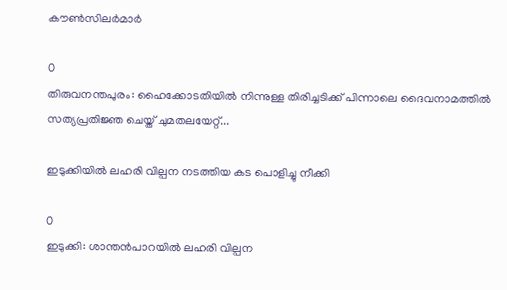കൗണ്‍സിലര്‍മാര്‍

0
തിരുവനന്തപുരം: ഹൈക്കോടതിയില്‍ നിന്നുള്ള തിരിച്ചടിക്ക് പിന്നാലെ ദൈവനാമത്തില്‍ സത്യപ്രതിജ്ഞ ചെയ്ത് ചുമതലയേറ്റ്...

ഇടുക്കിയിൽ ലഹരി വില്പന നടത്തിയ കട പൊളിച്ചു നീക്കി

0
ഇടുക്കി: ശാന്തൻപാറയിൽ ലഹരി വില്പന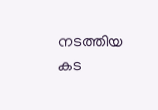നടത്തിയ കട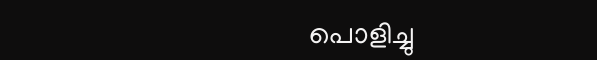പൊളിച്ചു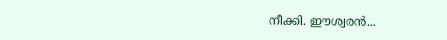നീക്കി. ഈശ്വരൻ...